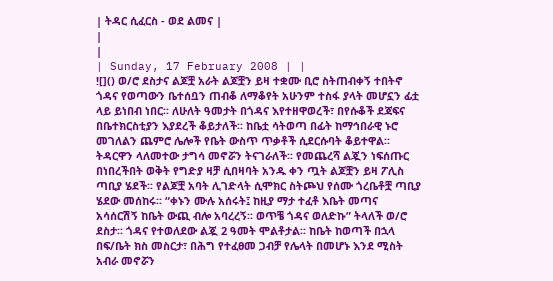| ትዳር ሲፈርስ - ወደ ልመና |
|
|
| Sunday, 17 February 2008 | |
![]() ወ/ሮ ደስታና ልጆቿ አራት ልጆቿን ይዛ ተቋሙ ቢሮ ስትጠብቀኝ ተበትኖ ጎዳና የወጣውን ቤተሰቧን ጠብቆ ለማቆየት አሁንም ተስፋ ያላት መሆኗን ፊቷ ላይ ይነበብ ነበር፡፡ ለሁለት ዓመታት በጎዳና እየተዘዋወረች፣ በየሱቆች ደጃፍና በቤተክርስቲያን እያደረች ቆይታለች፡፡ ከቤቷ ሳትወጣ በፊት ከማኅበራዊ ኑሮ መገለልን ጨምሮ ሌሎች የቤት ውስጥ ጥቃቶች ሲደርሱባት ቆይተዋል፡፡ ትዳርዋን ላለመተው ታግሳ መኖሯን ትናገራለች፡፡ የመጨረሻ ልጇን ነፍሰጡር በነበረችበት ወቅት የግድያ ዛቻ ሲበዛባት አንዱ ቀን ጧት ልጆቿን ይዛ ፖሊስ ጣቢያ ሄደች፡፡ የልጆቿ አባት ሊገድላት ሲሞክር ስትጮህ የሰሙ ጎረቤቶቿ ጣቢያ ሄደው መሰከሩ፡፡ “ቀኑን ሙሉ አሰሩት፤ ከዚያ ማታ ተፈቶ እቤት መጣና አሳሰርሽኝ ከቤት ውጪ ብሎ አባረረኝ፡፡ ወጥቼ ጎዳና ወለድኩ” ትላለች ወ/ሮ ደስታ፡፡ ጎዳና የተወለደው ልጇ 2 ዓመት ሞልቶታል፡፡ ከቤት ከወጣች በኋላ በፍ/ቤት ክስ መስርታ፣ በሕግ የተፈፀመ ጋብቻ የሌላት በመሆኑ እንደ ሚስት አብራ መኖሯን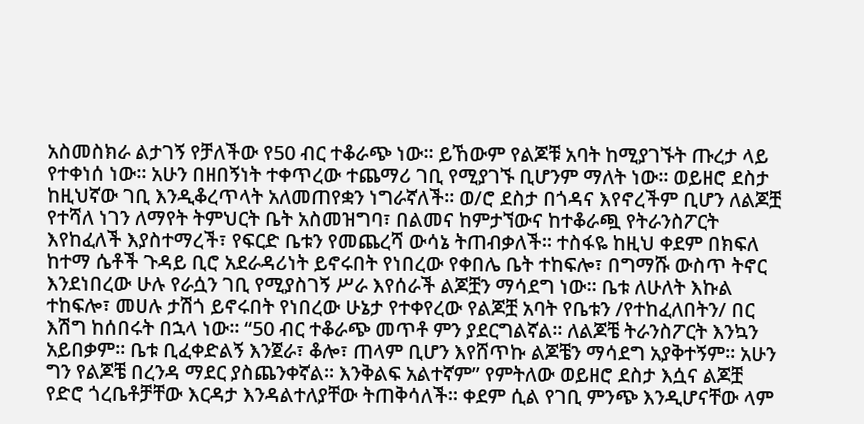አስመስክራ ልታገኝ የቻለችው የ50 ብር ተቆራጭ ነው፡፡ ይኸውም የልጆቹ አባት ከሚያገኙት ጡረታ ላይ የተቀነሰ ነው፡፡ አሁን በዘበኝነት ተቀጥረው ተጨማሪ ገቢ የሚያገኙ ቢሆንም ማለት ነው፡፡ ወይዘሮ ደስታ ከዚህኛው ገቢ እንዲቆረጥላት አለመጠየቋን ነግራኛለች፡፡ ወ/ሮ ደስታ በጎዳና እየኖረችም ቢሆን ለልጆቿ የተሻለ ነገን ለማየት ትምህርት ቤት አስመዝግባ፣ በልመና ከምታኘውና ከተቆራጯ የትራንስፖርት እየከፈለች እያስተማረች፣ የፍርድ ቤቱን የመጨረሻ ውሳኔ ትጠብቃለች፡፡ ተስፋዬ ከዚህ ቀደም በክፍለ ከተማ ሴቶች ጉዳይ ቢሮ አደራዳሪነት ይኖሩበት የነበረው የቀበሌ ቤት ተከፍሎ፣ በግማሹ ውስጥ ትኖር እንደነበረው ሁሉ የራሷን ገቢ የሚያስገኝ ሥራ እየሰራች ልጆቿን ማሳደግ ነው፡፡ ቤቱ ለሁለት እኩል ተከፍሎ፣ መሀሉ ታሽጎ ይኖሩበት የነበረው ሁኔታ የተቀየረው የልጆቿ አባት የቤቱን /የተከፈለበትን/ በር እሽግ ከሰበሩት በኋላ ነው፡፡ “50 ብር ተቆራጭ መጥቶ ምን ያደርግልኛል፡፡ ለልጆቼ ትራንስፖርት እንኳን አይበቃም፡፡ ቤቱ ቢፈቀድልኝ እንጀራ፣ ቆሎ፣ ጠላም ቢሆን እየሸጥኩ ልጆቼን ማሳደግ አያቅተኝም፡፡ አሁን ግን የልጆቼ በረንዳ ማደር ያስጨንቀኛል፡፡ እንቅልፍ አልተኛም” የምትለው ወይዘሮ ደስታ እሷና ልጆቿ የድሮ ጎረቤቶቻቸው እርዳታ እንዳልተለያቸው ትጠቅሳለች፡፡ ቀደም ሲል የገቢ ምንጭ እንዲሆናቸው ላም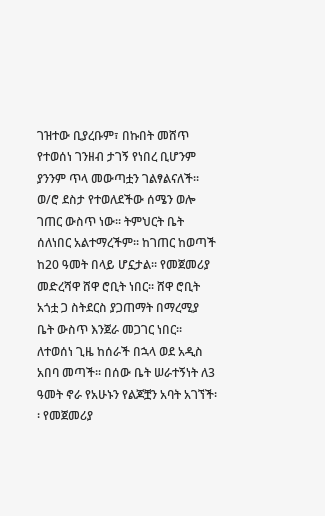ገዝተው ቢያረቡም፣ በኩበት መሸጥ የተወሰነ ገንዘብ ታገኝ የነበረ ቢሆንም ያንንም ጥላ መውጣቷን ገልፃልናለች፡፡ ወ/ሮ ደስታ የተወለደችው ሰሜን ወሎ ገጠር ውስጥ ነው፡፡ ትምህርት ቤት ሰለነበር አልተማረችም፡፡ ከገጠር ከወጣች ከ20 ዓመት በላይ ሆኗታል፡፡ የመጀመሪያ መድረሻዋ ሸዋ ሮቢት ነበር፡፡ ሸዋ ሮቢት አጎቷ ጋ ስትደርስ ያጋጠማት በማረሚያ ቤት ውስጥ እንጀራ መጋገር ነበር፡፡ ለተወሰነ ጊዜ ከሰራች በኋላ ወደ አዲስ አበባ መጣች፡፡ በሰው ቤት ሠራተኝነት ለ3 ዓመት ኖራ የአሁኑን የልጆቿን አባት አገኘች፡፡ የመጀመሪያ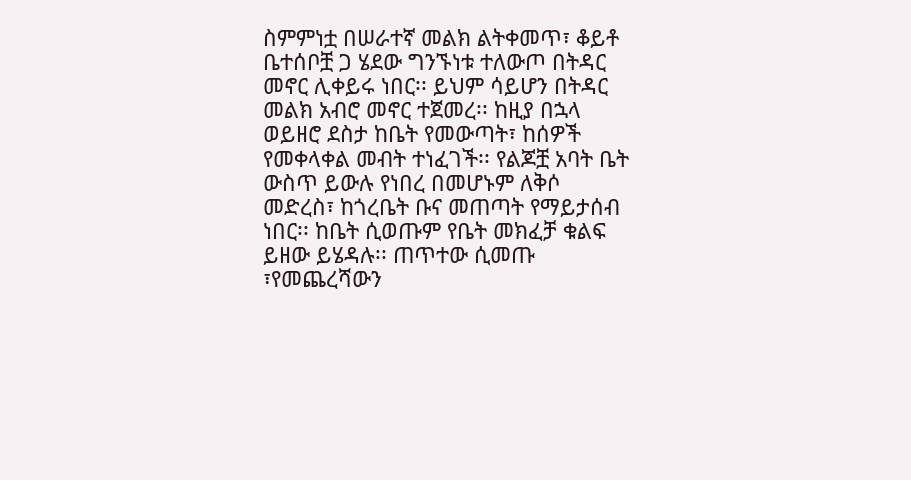ስምምነቷ በሠራተኛ መልክ ልትቀመጥ፣ ቆይቶ ቤተሰቦቿ ጋ ሄደው ግንኙነቱ ተለውጦ በትዳር መኖር ሊቀይሩ ነበር፡፡ ይህም ሳይሆን በትዳር መልክ አብሮ መኖር ተጀመረ፡፡ ከዚያ በኋላ ወይዘሮ ደስታ ከቤት የመውጣት፣ ከሰዎች የመቀላቀል መብት ተነፈገች፡፡ የልጆቿ አባት ቤት ውስጥ ይውሉ የነበረ በመሆኑም ለቅሶ መድረስ፣ ከጎረቤት ቡና መጠጣት የማይታሰብ ነበር፡፡ ከቤት ሲወጡም የቤት መክፈቻ ቁልፍ ይዘው ይሄዳሉ፡፡ ጠጥተው ሲመጡ ፣የመጨረሻውን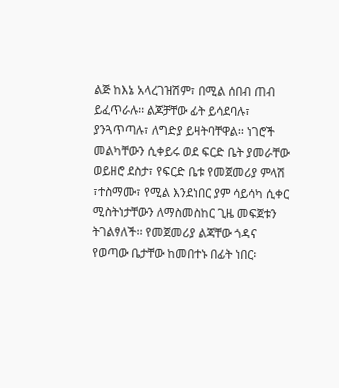ልጅ ከእኔ አላረገዝሽም፣ በሚል ሰበብ ጠብ ይፈጥራሉ፡፡ ልጆቻቸው ፊት ይሳደባሉ፣ ያንጓጥጣሉ፣ ለግድያ ይዛትባቸዋል፡፡ ነገሮች መልካቸውን ሲቀይሩ ወደ ፍርድ ቤት ያመራቸው ወይዘሮ ደስታ፣ የፍርድ ቤቱ የመጀመሪያ ምላሽ ፣ተስማሙ፣ የሚል እንደነበር ያም ሳይሳካ ሲቀር ሚስትነታቸውን ለማስመስከር ጊዜ መፍጀቱን ትገልፃለች፡፡ የመጀመሪያ ልጃቸው ጎዳና የወጣው ቤታቸው ከመበተኑ በፊት ነበር፡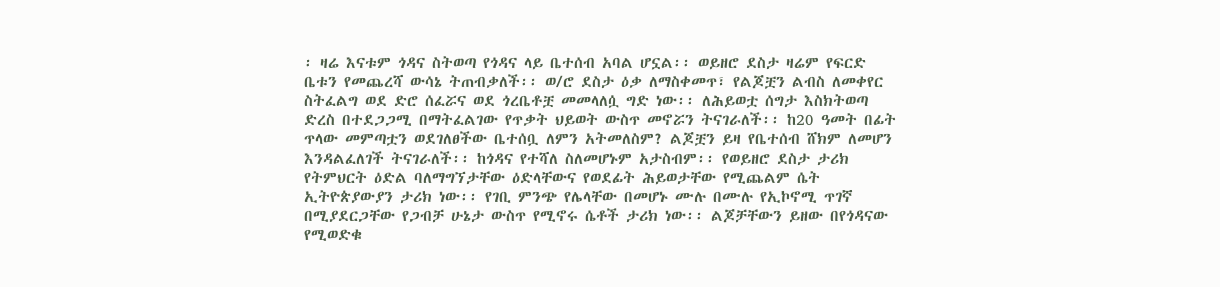፡ ዛሬ እናቱም ጎዳና ስትወጣ የጎዳና ላይ ቤተሰብ አባል ሆኗል፡፡ ወይዘሮ ደስታ ዛሬም የፍርድ ቤቱን የመጨረሻ ውሳኔ ትጠብቃለች፡፡ ወ/ሮ ደስታ ዕቃ ለማስቀመጥ፣ የልጆቿን ልብስ ለመቀየር ስትፈልግ ወደ ድሮ ሰፈሯና ወደ ጎረቤቶቿ መመላለሷ ግድ ነው፡፡ ለሕይወቷ ሰግታ እስክትወጣ ድረስ በተደጋጋሚ በማትፈልገው የጥቃት ህይወት ውስጥ መኖሯን ትናገራለች፡፡ ከ20 ዓመት በፊት ጥላው መምጣቷን ወደገለፀችው ቤተሰቧ ለምን አትመለስም? ልጆቿን ይዛ የቤተሰብ ሸክም ለመሆን እንዳልፈለገች ትናገራለች፡፡ ከጎዳና የተሻለ ስለመሆኑም አታስብም፡፡ የወይዘሮ ደስታ ታሪክ የትምህርት ዕድል ባለማግኘታቸው ዕድላቸውና የወደፊት ሕይወታቸው የሚጨልም ሴት ኢትዮጵያውያን ታሪክ ነው፡፡ የገቢ ምንጭ የሌላቸው በመሆኑ ሙሉ በሙሉ የኢኮኖሚ ጥገኛ በሚያደርጋቸው የጋብቻ ሁኔታ ውስጥ የሚኖሩ ሴቶች ታሪክ ነው፡፡ ልጆቻቸውን ይዘው በየጎዳናው የሚወድቁ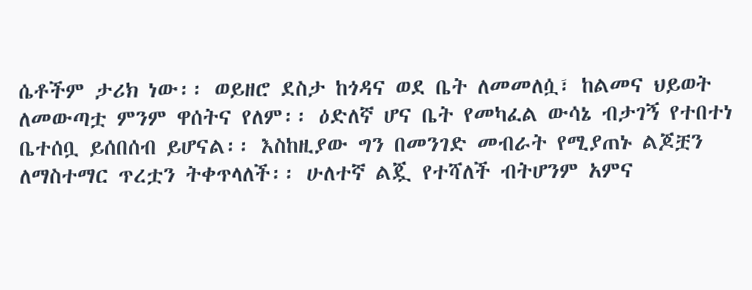ሴቶችም ታሪክ ነው፡፡ ወይዘሮ ደስታ ከጎዳና ወደ ቤት ለመመለሷ፣ ከልመና ህይወት ለመውጣቷ ምንም ዋሰትና የለም፡፡ ዕድለኛ ሆና ቤት የመካፈል ውሳኔ ብታገኝ የተበተነ ቤተሰቧ ይሰበሰብ ይሆናል፡፡ እስከዚያው ግን በመንገድ መብራት የሚያጠኑ ልጆቿን ለማስተማር ጥረቷን ትቀጥላለች፡፡ ሁለተኛ ልጇ የተሻለች ብትሆንም አምና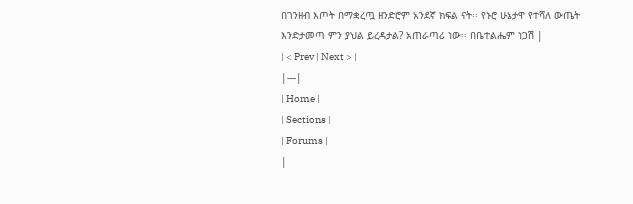በገንዘብ እጦት በማቋረጧ ዘንድሮም አንደኛ ክፍል ናት፡፡ የኑሮ ሁኔታዋ የተሻለ ውጤት እንድታመጣ ምን ያህል ይረዳታል? አጠራጣሪ ነው፡፡ በቤተልሔም ነጋሽ |
| < Prev | Next > |
|---|
| Home |
| Sections |
| Forums |
|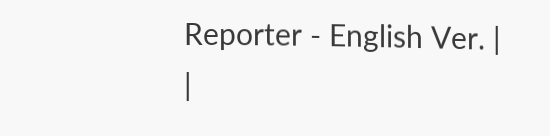Reporter - English Ver. |
|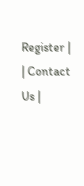Register |
| Contact Us |